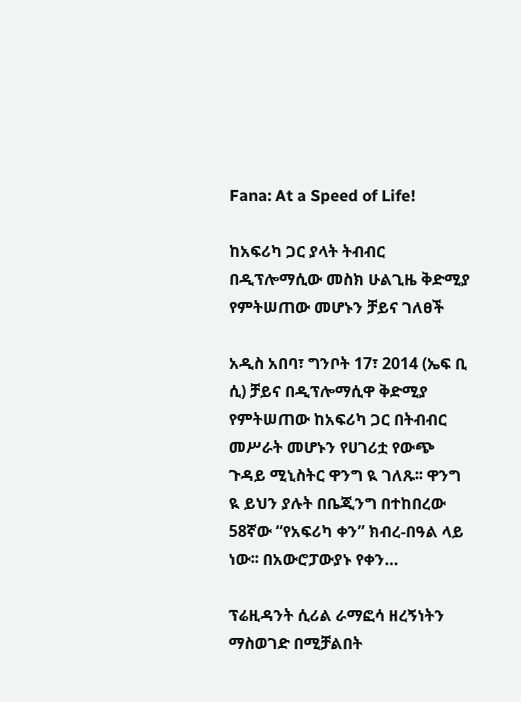Fana: At a Speed of Life!

ከአፍሪካ ጋር ያላት ትብብር በዲፕሎማሲው መስክ ሁልጊዜ ቅድሚያ የምትሠጠው መሆኑን ቻይና ገለፀች

አዲስ አበባ፣ ግንቦት 17፣ 2014 (ኤፍ ቢ ሲ) ቻይና በዲፕሎማሲዋ ቅድሚያ የምትሠጠው ከአፍሪካ ጋር በትብብር መሥራት መሆኑን የሀገሪቷ የውጭ ጉዳይ ሚኒስትር ዋንግ ዪ ገለጹ፡፡ ዋንግ ዪ ይህን ያሉት በቤጂንግ በተከበረው 58ኛው “የአፍሪካ ቀን” ክብረ-በዓል ላይ ነው፡፡ በአውሮፓውያኑ የቀን…

ፕሬዚዳንት ሲሪል ራማፎሳ ዘረኝነትን ማስወገድ በሚቻልበት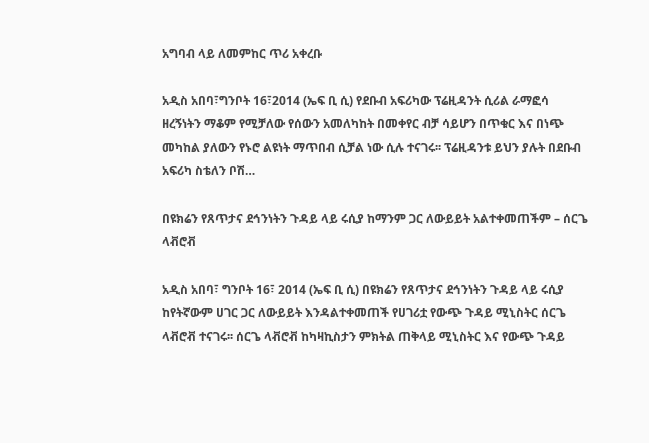አግባብ ላይ ለመምከር ጥሪ አቀረቡ

አዲስ አበባ፣ግንቦት 16፣2014 (ኤፍ ቢ ሲ) የደቡብ አፍሪካው ፕሬዚዳንት ሲሪል ራማፎሳ ዘረኝነትን ማቆም የሚቻለው የሰውን አመለካከት በመቀየር ብቻ ሳይሆን በጥቁር እና በነጭ መካከል ያለውን የኑሮ ልዩነት ማጥበብ ሲቻል ነው ሲሉ ተናገሩ፡፡ ፕሬዚዳንቱ ይህን ያሉት በደቡብ አፍሪካ ስቴለን ቦሽ…

በዩክሬን የጸጥታና ደኅንነትን ጉዳይ ላይ ሩሲያ ከማንም ጋር ለውይይት አልተቀመጠችም – ሰርጌ ላቭሮቭ

አዲስ አበባ፣ ግንቦት 16፣ 2014 (ኤፍ ቢ ሲ) በዩክሬን የጸጥታና ደኅንነትን ጉዳይ ላይ ሩሲያ ከየትኛውም ሀገር ጋር ለውይይት እንዳልተቀመጠች የሀገሪቷ የውጭ ጉዳይ ሚኒስትር ሰርጌ ላቭሮቭ ተናገሩ፡፡ ሰርጌ ላቭሮቭ ከካዛኪስታን ምክትል ጠቅላይ ሚኒስትር እና የውጭ ጉዳይ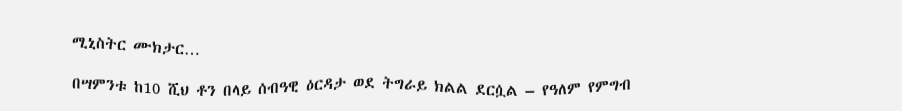ሚኒስትር ሙክታር…

በሣምንቱ ከ10 ሺህ ቶን በላይ ሰብዓዊ ዕርዳታ ወደ ትግራይ ክልል ደርሷል – የዓለም የምግብ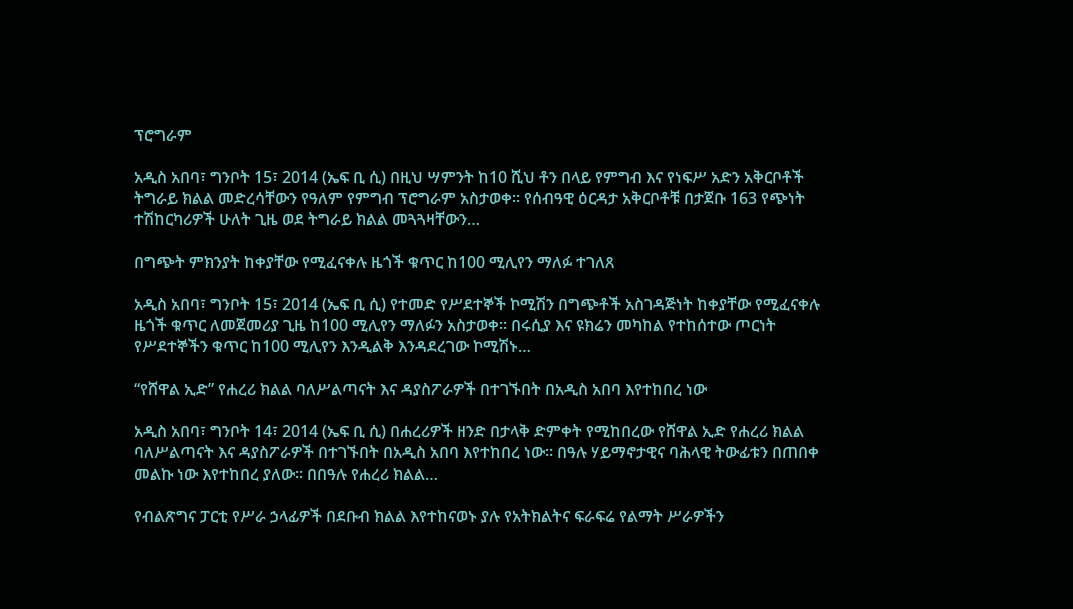ፕሮግራም

አዲስ አበባ፣ ግንቦት 15፣ 2014 (ኤፍ ቢ ሲ) በዚህ ሣምንት ከ10 ሺህ ቶን በላይ የምግብ እና የነፍሥ አድን አቅርቦቶች ትግራይ ክልል መድረሳቸውን የዓለም የምግብ ፕሮግራም አስታወቀ፡፡ የሰብዓዊ ዕርዳታ አቅርቦቶቹ በታጀቡ 163 የጭነት ተሽከርካሪዎች ሁለት ጊዜ ወደ ትግራይ ክልል መጓጓዛቸውን…

በግጭት ምክንያት ከቀያቸው የሚፈናቀሉ ዜጎች ቁጥር ከ100 ሚሊየን ማለፉ ተገለጸ

አዲስ አበባ፣ ግንቦት 15፣ 2014 (ኤፍ ቢ ሲ) የተመድ የሥደተኞች ኮሚሽን በግጭቶች አስገዳጅነት ከቀያቸው የሚፈናቀሉ ዜጎች ቁጥር ለመጀመሪያ ጊዜ ከ100 ሚሊየን ማለፉን አስታወቀ፡፡ በሩሲያ እና ዩክሬን መካከል የተከሰተው ጦርነት የሥደተኞችን ቁጥር ከ100 ሚሊየን እንዲልቅ እንዳደረገው ኮሚሽኑ…

“የሸዋል ኢድ” የሐረሪ ክልል ባለሥልጣናት እና ዳያስፖራዎች በተገኙበት በአዲስ አበባ እየተከበረ ነው

አዲስ አበባ፣ ግንቦት 14፣ 2014 (ኤፍ ቢ ሲ) በሐረሪዎች ዘንድ በታላቅ ድምቀት የሚከበረው የሸዋል ኢድ የሐረሪ ክልል ባለሥልጣናት እና ዳያስፖራዎች በተገኙበት በአዲስ አበባ እየተከበረ ነው። በዓሉ ሃይማኖታዊና ባሕላዊ ትውፊቱን በጠበቀ መልኩ ነው እየተከበረ ያለው። በበዓሉ የሐረሪ ክልል…

የብልጽግና ፓርቲ የሥራ ኃላፊዎች በደቡብ ክልል እየተከናወኑ ያሉ የአትክልትና ፍራፍሬ የልማት ሥራዎችን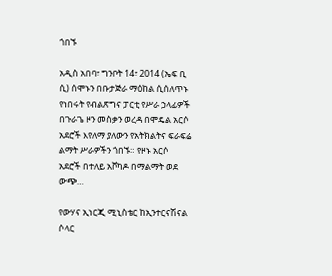ጎበኙ

አዲስ አበባ፣ ግንቦት 14፣ 2014 (ኤፍ ቢ ሲ) ሰሞኑን በቡታጅራ ማዕከል ሲሰለጥኑ የነበሩት የብልጽግና ፓርቲ የሥራ ኃላፊዎች በጉራጌ ዞን መስቃን ወረዳ በሞዴል አርሶ አደሮች እየለማ ያለውን የአትክልትና ፍራፍሬ ልማት ሥራዎችን ጎበኙ። የዞኑ አርሶ አደሮች በተለይ አቮካዶ በማልማት ወደ ውጭ…

የውሃና ኢነርጂ ሚኒስቴር ከኢንተርናሽናል ሶላር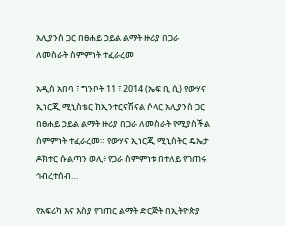አሊያንስ ጋር በፀሐይ ኃይል ልማት ዙሪያ በጋራ ለመስራት ስምምነት ተፈራረመ

አዲስ አበባ ፣ ግንቦት 11 ፣ 2014 (ኤፍ ቢ ሲ) የውሃና ኢነርጂ ሚኒስቴር ከኢንተርናሽናል ሶላር አሊያንስ ጋር በፀሐይ ኃይል ልማት ዙሪያ በጋራ ለመስራት የሚያስችል ስምምነት ተፈራረመ። የውሃና ኢነርጂ ሚኒስትር ዴኤታ ዶክተር ሱልጣን ወሊ፥ የጋራ ስምምነቱ በተለይ የገጠሩ ኅብረተሰብ…

የአፍሪካ እና እስያ የገጠር ልማት ድርጅት በኢትዮጵያ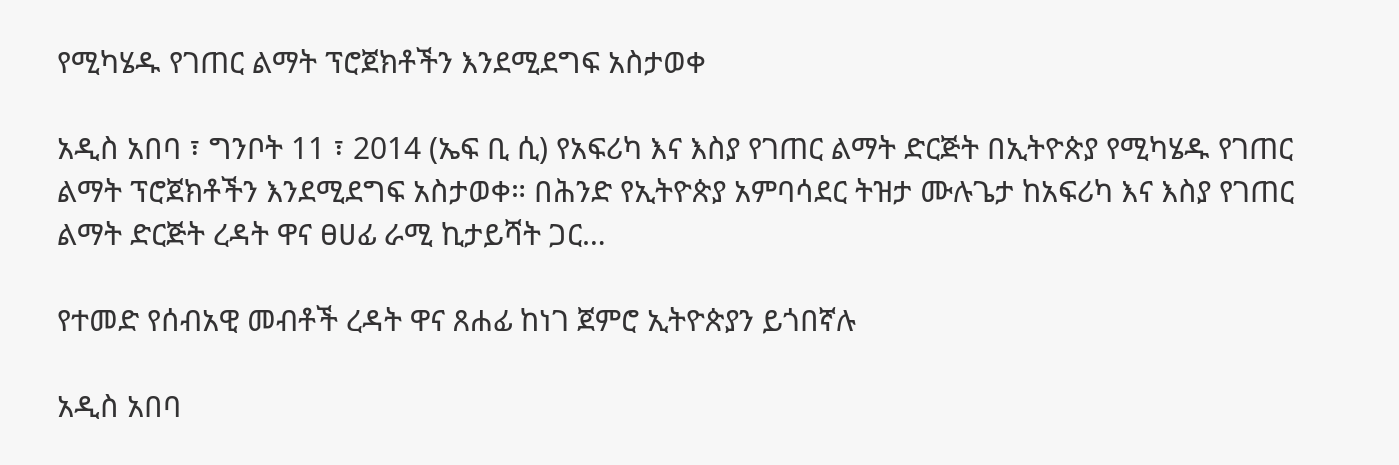የሚካሄዱ የገጠር ልማት ፕሮጀክቶችን እንደሚደግፍ አስታወቀ

አዲስ አበባ ፣ ግንቦት 11 ፣ 2014 (ኤፍ ቢ ሲ) የአፍሪካ እና እስያ የገጠር ልማት ድርጅት በኢትዮጵያ የሚካሄዱ የገጠር ልማት ፕሮጀክቶችን እንደሚደግፍ አስታወቀ። በሕንድ የኢትዮጵያ አምባሳደር ትዝታ ሙሉጌታ ከአፍሪካ እና እስያ የገጠር ልማት ድርጅት ረዳት ዋና ፀሀፊ ራሚ ኪታይሻት ጋር…

የተመድ የሰብአዊ መብቶች ረዳት ዋና ጸሐፊ ከነገ ጀምሮ ኢትዮጵያን ይጎበኛሉ

አዲስ አበባ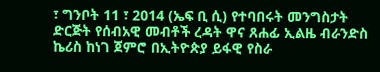፣ ግንቦት 11 ፣ 2014 (ኤፍ ቢ ሲ) የተባበሩት መንግስታት ድርጅት የሰብአዊ መብቶች ረዳት ዋና ጸሐፊ ኢልዜ ብራንድስ ኬሪስ ከነገ ጀምሮ በኢትዮጵያ ይፋዊ የስራ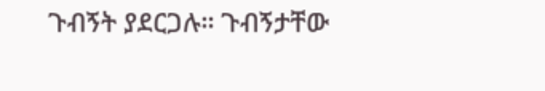ጉብኝት ያደርጋሉ። ጉብኝታቸው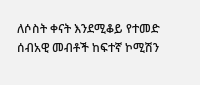ለሶስት ቀናት እንደሚቆይ የተመድ ሰብአዊ መብቶች ከፍተኛ ኮሚሽን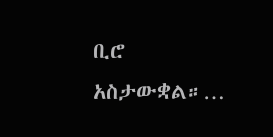ቢሮ አስታውቋል።…